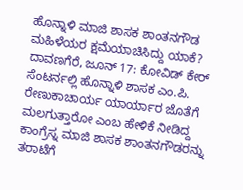ಹೊನ್ನಾಳಿ ಮಾಜಿ ಶಾಸಕ ಶಾಂತನಗೌಡ ಮಹಿಳೆಯರ ಕ್ಷಮೆಯಾಚಿಸಿದ್ದು ಯಾಕೆ?
ದಾವಣಗೆರೆ, ಜೂನ್ 17: ಕೋವಿಡ್ ಕೇರ್ ಸೆಂಟರ್ನಲ್ಲಿ ಹೊನ್ನಾಳಿ ಶಾಸಕ ಎಂ.ಪಿ. ರೇಣುಕಾಚಾರ್ಯ ಯಾರ್ಯಾರ ಜೊತೆಗೆ ಮಲಗುತ್ತಾರೋ ಎಂಬ ಹೇಳಿಕೆ ನೀಡಿದ್ದ ಕಾಂಗ್ರೆಸ್ನ ಮಾಜಿ ಶಾಸಕ ಶಾಂತನಗೌಡರನ್ನು ತರಾಟೆಗೆ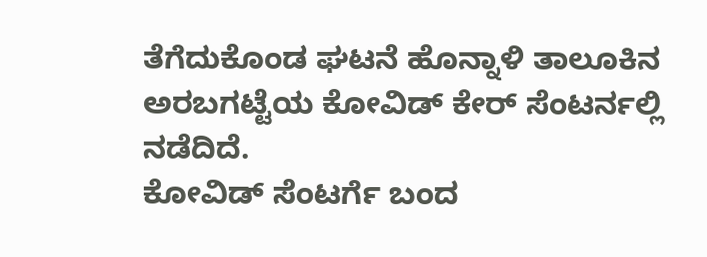ತೆಗೆದುಕೊಂಡ ಘಟನೆ ಹೊನ್ನಾಳಿ ತಾಲೂಕಿನ ಅರಬಗಟ್ಟೆಯ ಕೋವಿಡ್ ಕೇರ್ ಸೆಂಟರ್ನಲ್ಲಿ ನಡೆದಿದೆ.
ಕೋವಿಡ್ ಸೆಂಟರ್ಗೆ ಬಂದ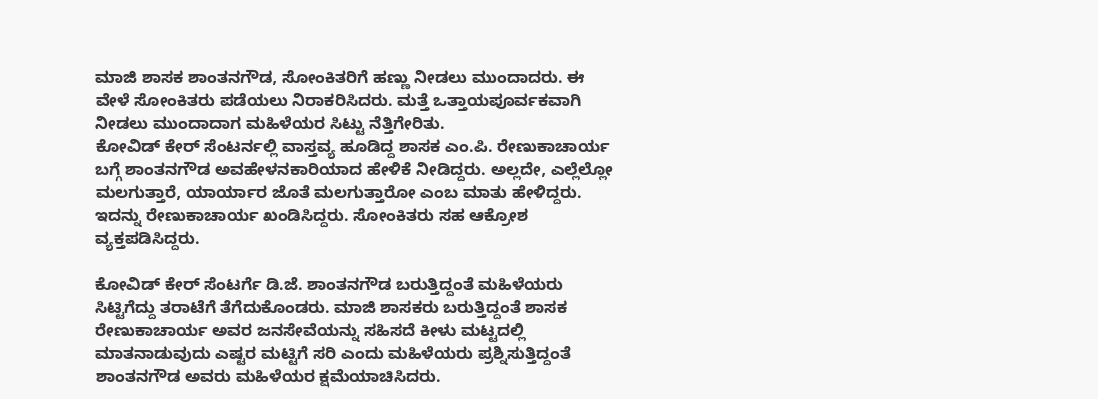ಮಾಜಿ ಶಾಸಕ ಶಾಂತನಗೌಡ, ಸೋಂಕಿತರಿಗೆ ಹಣ್ಣು ನೀಡಲು ಮುಂದಾದರು. ಈ ವೇಳೆ ಸೋಂಕಿತರು ಪಡೆಯಲು ನಿರಾಕರಿಸಿದರು. ಮತ್ತೆ ಒತ್ತಾಯಪೂರ್ವಕವಾಗಿ ನೀಡಲು ಮುಂದಾದಾಗ ಮಹಿಳೆಯರ ಸಿಟ್ಟು ನೆತ್ತಿಗೇರಿತು.
ಕೋವಿಡ್ ಕೇರ್ ಸೆಂಟರ್ನಲ್ಲಿ ವಾಸ್ತವ್ಯ ಹೂಡಿದ್ದ ಶಾಸಕ ಎಂ.ಪಿ. ರೇಣುಕಾಚಾರ್ಯ ಬಗ್ಗೆ ಶಾಂತನಗೌಡ ಅವಹೇಳನಕಾರಿಯಾದ ಹೇಳಿಕೆ ನೀಡಿದ್ದರು. ಅಲ್ಲದೇ, ಎಲ್ಲೆಲ್ಲೋ ಮಲಗುತ್ತಾರೆ, ಯಾರ್ಯಾರ ಜೊತೆ ಮಲಗುತ್ತಾರೋ ಎಂಬ ಮಾತು ಹೇಳಿದ್ದರು. ಇದನ್ನು ರೇಣುಕಾಚಾರ್ಯ ಖಂಡಿಸಿದ್ದರು. ಸೋಂಕಿತರು ಸಹ ಆಕ್ರೋಶ ವ್ಯಕ್ತಪಡಿಸಿದ್ದರು.

ಕೋವಿಡ್ ಕೇರ್ ಸೆಂಟರ್ಗೆ ಡಿ.ಜೆ. ಶಾಂತನಗೌಡ ಬರುತ್ತಿದ್ದಂತೆ ಮಹಿಳೆಯರು ಸಿಟ್ಟಿಗೆದ್ದು ತರಾಟೆಗೆ ತೆಗೆದುಕೊಂಡರು. ಮಾಜಿ ಶಾಸಕರು ಬರುತ್ತಿದ್ದಂತೆ ಶಾಸಕ ರೇಣುಕಾಚಾರ್ಯ ಅವರ ಜನಸೇವೆಯನ್ನು ಸಹಿಸದೆ ಕೀಳು ಮಟ್ಟದಲ್ಲಿ ಮಾತನಾಡುವುದು ಎಷ್ಟರ ಮಟ್ಟಿಗೆ ಸರಿ ಎಂದು ಮಹಿಳೆಯರು ಪ್ರಶ್ನಿಸುತ್ತಿದ್ದಂತೆ ಶಾಂತನಗೌಡ ಅವರು ಮಹಿಳೆಯರ ಕ್ಷಮೆಯಾಚಿಸಿದರು.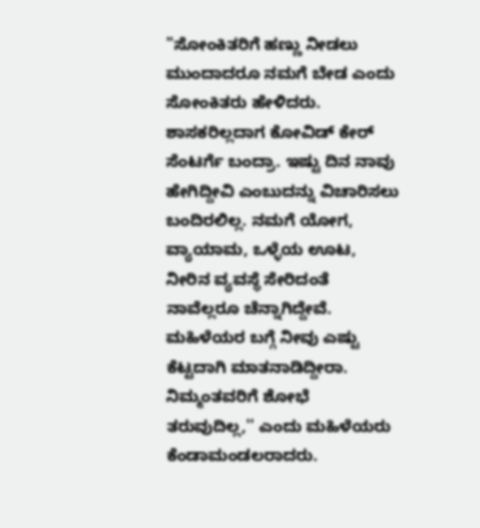"ಸೋಂಕಿತರಿಗೆ ಹಣ್ಣು ನೀಡಲು ಮುಂದಾದರೂ ನಮಗೆ ಬೇಡ ಎಂದು ಸೋಂಕಿತರು ಹೇಳಿದರು. ಶಾಸಕರಿಲ್ಲದಾಗ ಕೋವಿಡ್ ಕೇರ್ ಸೆಂಟರ್ಗೆ ಬಂದ್ರಾ. ಇಷ್ಟು ದಿನ ನಾವು ಹೇಗಿದ್ದೀವಿ ಎಂಬುದನ್ನು ವಿಚಾರಿಸಲು ಬಂದಿರಲಿಲ್ಲ. ನಮಗೆ ಯೋಗ, ವ್ಯಾಯಾಮ, ಒಳ್ಳೆಯ ಊಟ, ನೀರಿನ ವ್ಯವಸ್ಥೆ ಸೇರಿದಂತೆ ನಾವೆಲ್ಲರೂ ಚೆನ್ನಾಗಿದ್ದೇವೆ. ಮಹಿಳೆಯರ ಬಗ್ಗೆ ನೀವು ಎಷ್ಟು ಕೆಟ್ಟದಾಗಿ ಮಾತನಾಡಿದ್ದೀರಾ. ನಿಮ್ಮಂತವರಿಗೆ ಶೋಭೆ ತರುವುದಿಲ್ಲ,'' ಎಂದು ಮಹಿಳೆಯರು ಕೆಂಡಾಮಂಡಲರಾದರು.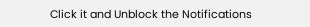Click it and Unblock the Notifications